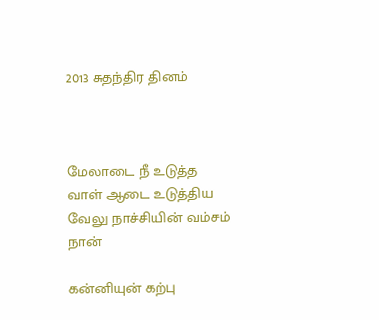2013 சுதந்திர தினம்



மேலாடை நீ உடுத்த
வாள் ஆடை உடுத்திய
வேலு நாச்சியின் வம்சம்
நான்

கன்னியுன் கற்பு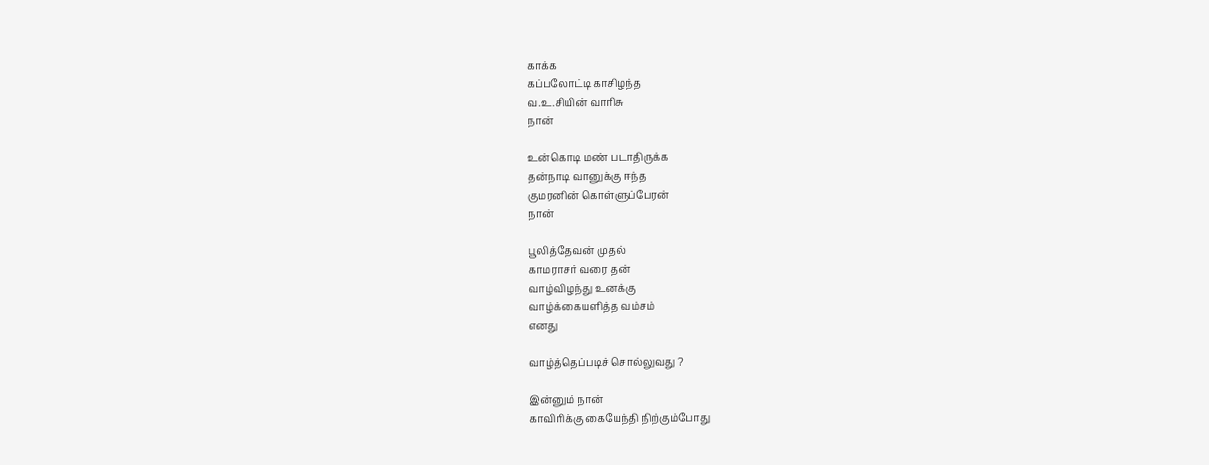காக்க
கப்பலோட்டி காசிழந்த
வ.உ.சியின் வாரிசு
நான்

உன்கொடி மண் படாதிருக்க
தன்நாடி வானுக்கு ஈந்த
குமரனின் கொள்ளுப்பேரன்
நான்

பூலித்தேவன் முதல்
காமராசர் வரை தன்
வாழ்விழந்து உனக்கு
வாழ்க்கையளித்த வம்சம்
எனது

வாழ்த்தெப்படிச் சொல்லுவது ?

இன்னும் நான்
காவிரிக்கு கையேந்தி நிற்கும்போது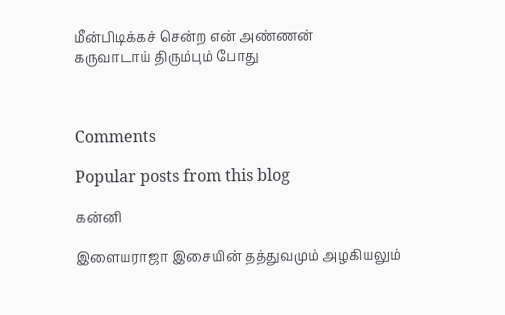மீன்பிடிக்கச் சென்ற என் அண்ணன்
கருவாடாய் திரும்பும் போது



Comments

Popular posts from this blog

கன்னி

இளையராஜா இசையின் தத்துவமும் அழகியலும்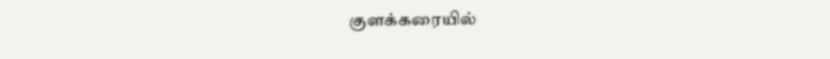குளக்கரையில்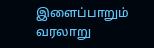இளைப்பாறும் வரலாறு